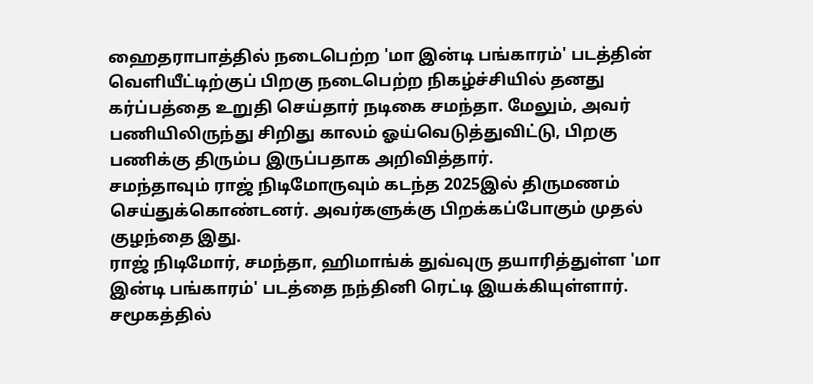ஹைதராபாத்தில் நடைபெற்ற 'மா இன்டி பங்காரம்' படத்தின் வெளியீட்டிற்குப் பிறகு நடைபெற்ற நிகழ்ச்சியில் தனது கர்ப்பத்தை உறுதி செய்தார் நடிகை சமந்தா. மேலும், அவர் பணியிலிருந்து சிறிது காலம் ஓய்வெடுத்துவிட்டு, பிறகு பணிக்கு திரும்ப இருப்பதாக அறிவித்தார்.
சமந்தாவும் ராஜ் நிடிமோருவும் கடந்த 2025இல் திருமணம் செய்துக்கொண்டனர். அவர்களுக்கு பிறக்கப்போகும் முதல் குழந்தை இது.
ராஜ் நிடிமோர், சமந்தா, ஹிமாங்க் துவ்வுரு தயாரித்துள்ள 'மா இன்டி பங்காரம்' படத்தை நந்தினி ரெட்டி இயக்கியுள்ளார்.
சமூகத்தில்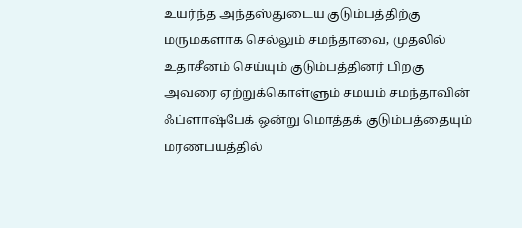உயர்ந்த அந்தஸ்துடைய குடும்பத்திற்கு மருமகளாக செல்லும் சமந்தாவை, முதலில் உதாசீனம் செய்யும் குடும்பத்தினர் பிறகு அவரை ஏற்றுக்கொள்ளும் சமயம் சமந்தாவின் ஃப்ளாஷ்பேக் ஒன்று மொத்தக் குடும்பத்தையும் மரணபயத்தில்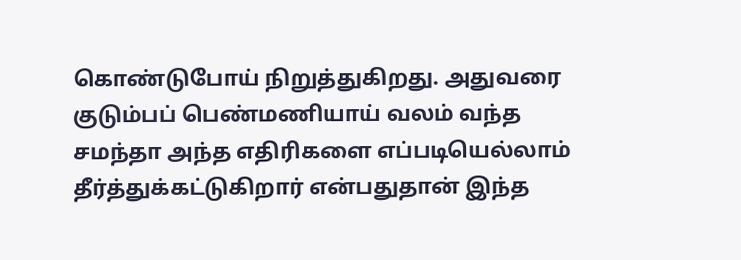கொண்டுபோய் நிறுத்துகிறது. அதுவரை குடும்பப் பெண்மணியாய் வலம் வந்த சமந்தா அந்த எதிரிகளை எப்படியெல்லாம் தீர்த்துக்கட்டுகிறார் என்பதுதான் இந்த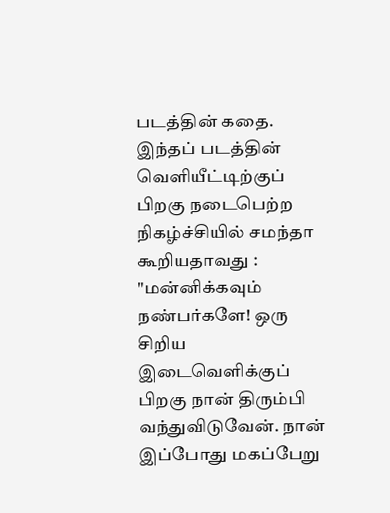படத்தின் கதை.
இந்தப் படத்தின் வெளியீட்டிற்குப் பிறகு நடைபெற்ற நிகழ்ச்சியில் சமந்தா கூறியதாவது :
"மன்னிக்கவும் நண்பர்களே! ஒரு சிறிய இடைவெளிக்குப் பிறகு நான் திரும்பி வந்துவிடுவேன். நான் இப்போது மகப்பேறு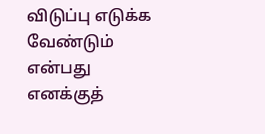விடுப்பு எடுக்க வேண்டும் என்பது எனக்குத்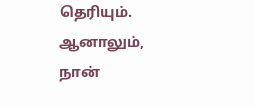தெரியும். ஆனாலும், நான்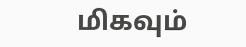மிகவும்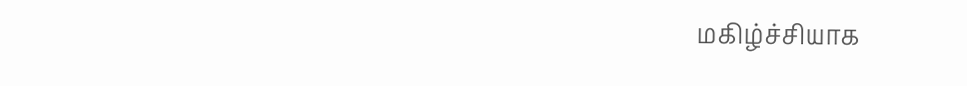மகிழ்ச்சியாக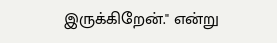இருக்கிறேன்." என்று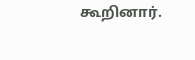கூறினார்.